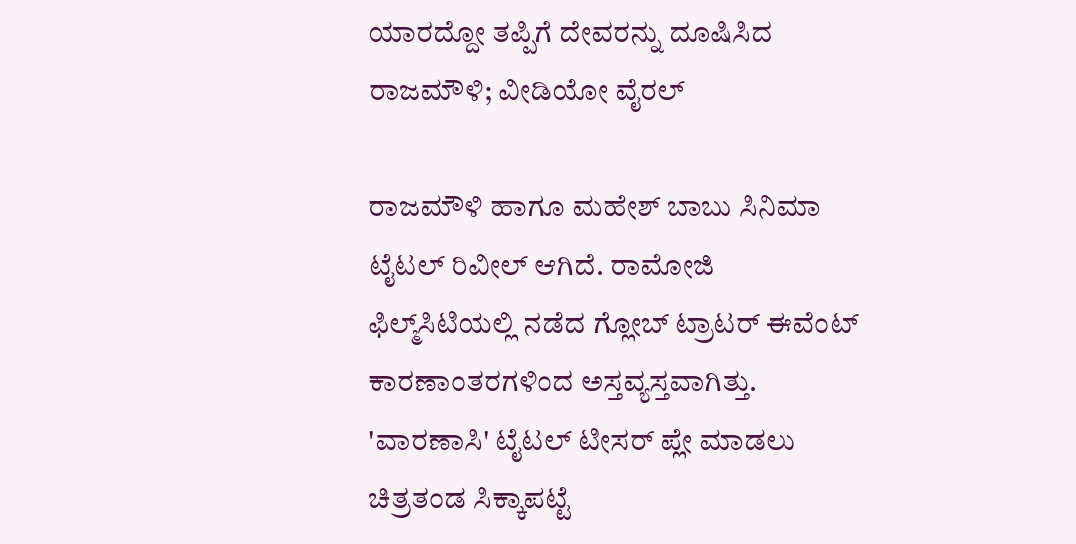ಯಾರದ್ದೋ ತಪ್ಪಿಗೆ ದೇವರನ್ನು ದೂಷಿಸಿದ ರಾಜಮೌಳಿ; ವೀಡಿಯೋ ವೈರಲ್

ರಾಜಮೌಳಿ ಹಾಗೂ ಮಹೇಶ್ ಬಾಬು ಸಿನಿಮಾ ಟೈಟಲ್ ರಿವೀಲ್ ಆಗಿದೆ. ರಾಮೋಜಿ ಫಿಲ್ಮ್‌ಸಿಟಿಯಲ್ಲಿ ನಡೆದ ಗ್ಲೋಬ್ ಟ್ರಾಟರ್ ಈವೆಂಟ್ ಕಾರಣಾಂತರಗಳಿಂದ ಅಸ್ತವ್ಯಸ್ತವಾಗಿತ್ತು. 'ವಾರಣಾಸಿ' ಟೈಟಲ್ ಟೀಸರ್ ಪ್ಲೇ ಮಾಡಲು ಚಿತ್ರತಂಡ ಸಿಕ್ಕಾಪಟ್ಟೆ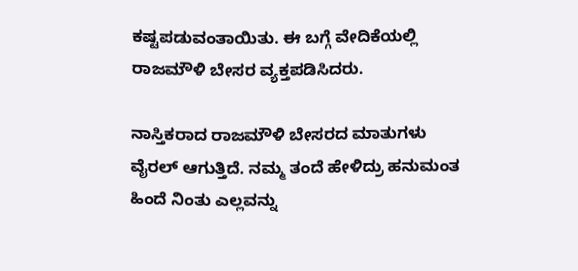ಕಷ್ಟಪಡುವಂತಾಯಿತು. ಈ ಬಗ್ಗೆ ವೇದಿಕೆಯಲ್ಲಿ ರಾಜಮೌಳಿ ಬೇಸರ ವ್ಯಕ್ತಪಡಿಸಿದರು.

ನಾಸ್ತಿಕರಾದ ರಾಜಮೌಳಿ ಬೇಸರದ ಮಾತುಗಳು ವೈರಲ್ ಆಗುತ್ತಿದೆ. ನಮ್ಮ ತಂದೆ ಹೇಳಿದ್ರು ಹನುಮಂತ ಹಿಂದೆ ನಿಂತು ಎಲ್ಲವನ್ನು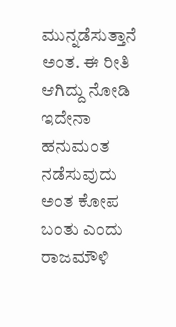ಮುನ್ನಡೆಸುತ್ತಾನೆ ಅಂತ. ಈ ರೀತಿ ಆಗಿದ್ದು ನೋಡಿ ಇದೇನಾ ಹನುಮಂತ ನಡೆಸುವುದು ಅಂತ ಕೋಪ ಬಂತು ಎಂದು ರಾಜಮೌಳಿ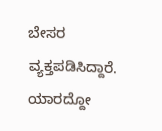ಬೇಸರ ವ್ಯಕ್ತಪಡಿಸಿದ್ದಾರೆ. ಯಾರದ್ದೋ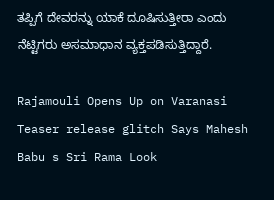ತಪ್ಪಿಗೆ ದೇವರನ್ನು ಯಾಕೆ ದೂಷಿಸುತ್ತೀರಾ ಎಂದು ನೆಟ್ಟಿಗರು ಅಸಮಾಧಾನ ವ್ಯಕ್ತಪಡಿಸುತ್ತಿದ್ದಾರೆ.

Rajamouli Opens Up on Varanasi Teaser release glitch Says Mahesh Babu s Sri Rama Look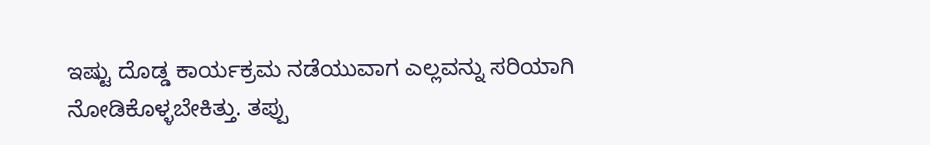ಇಷ್ಟು ದೊಡ್ಡ ಕಾರ್ಯಕ್ರಮ ನಡೆಯುವಾಗ ಎಲ್ಲವನ್ನು ಸರಿಯಾಗಿ ನೋಡಿಕೊಳ್ಳಬೇಕಿತ್ತು. ತಪ್ಪು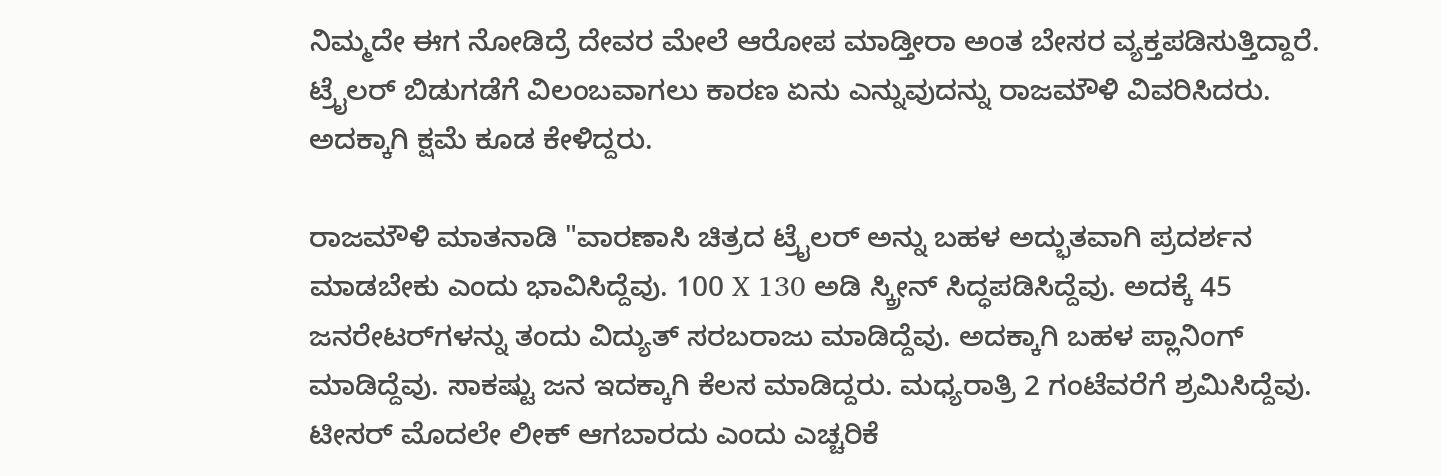ನಿಮ್ಮದೇ ಈಗ ನೋಡಿದ್ರೆ ದೇವರ ಮೇಲೆ ಆರೋಪ ಮಾಡ್ತೀರಾ ಅಂತ ಬೇಸರ ವ್ಯಕ್ತಪಡಿಸುತ್ತಿದ್ದಾರೆ. ಟ್ರೈಲರ್ ಬಿಡುಗಡೆಗೆ ವಿಲಂಬವಾಗಲು ಕಾರಣ ಏನು ಎನ್ನುವುದನ್ನು ರಾಜಮೌಳಿ ವಿವರಿಸಿದರು. ಅದಕ್ಕಾಗಿ ಕ್ಷಮೆ ಕೂಡ ಕೇಳಿದ್ದರು.

ರಾಜಮೌಳಿ ಮಾತನಾಡಿ "ವಾರಣಾಸಿ ಚಿತ್ರದ ಟ್ರೈಲರ್ ಅನ್ನು ಬಹಳ ಅದ್ಭುತವಾಗಿ ಪ್ರದರ್ಶನ ಮಾಡಬೇಕು ಎಂದು ಭಾವಿಸಿದ್ದೆವು. 100 X 130 ಅಡಿ ಸ್ಕ್ರೀನ್ ಸಿದ್ಧಪಡಿಸಿದ್ದೆವು. ಅದಕ್ಕೆ 45 ಜನರೇಟರ್‌ಗಳನ್ನು ತಂದು ವಿದ್ಯುತ್ ಸರಬರಾಜು ಮಾಡಿದ್ದೆವು. ಅದಕ್ಕಾಗಿ ಬಹಳ ಪ್ಲಾನಿಂಗ್ ಮಾಡಿದ್ದೆವು. ಸಾಕಷ್ಟು ಜನ ಇದಕ್ಕಾಗಿ ಕೆಲಸ ಮಾಡಿದ್ದರು. ಮಧ್ಯರಾತ್ರಿ 2 ಗಂಟೆವರೆಗೆ ಶ್ರಮಿಸಿದ್ದೆವು. ಟೀಸರ್ ಮೊದಲೇ ಲೀಕ್ ಆಗಬಾರದು ಎಂದು ಎಚ್ಚರಿಕೆ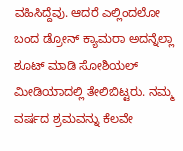ವಹಿಸಿದ್ದೆವು. ಆದರೆ ಎಲ್ಲಿಂದಲೋ ಬಂದ ಡ್ರೋನ್ ಕ್ಯಾಮರಾ ಅದನ್ನೆಲ್ಲಾ ಶೂಟ್ ಮಾಡಿ ಸೋಶಿಯಲ್ ಮೀಡಿಯಾದಲ್ಲಿ ತೇಲಿಬಿಟ್ಟರು. ನಮ್ಮ ವರ್ಷದ ಶ್ರಮವನ್ನು ಕೆಲವೇ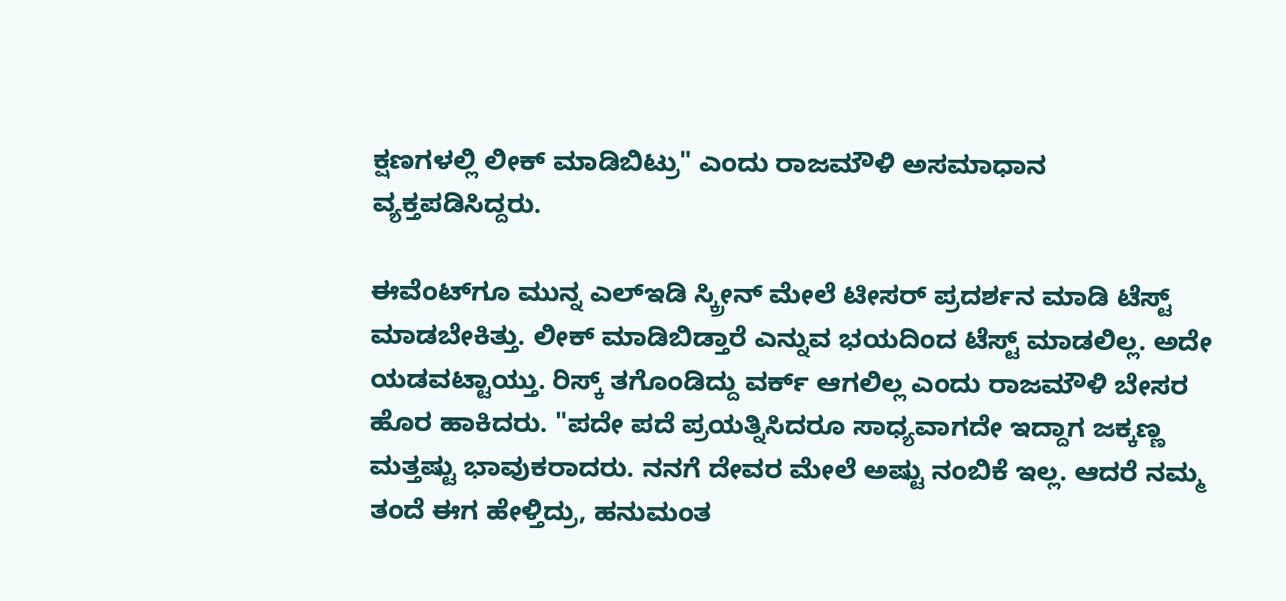ಕ್ಷಣಗಳಲ್ಲಿ ಲೀಕ್ ಮಾಡಿಬಿಟ್ರು" ಎಂದು ರಾಜಮೌಳಿ ಅಸಮಾಧಾನ ವ್ಯಕ್ತಪಡಿಸಿದ್ದರು.

ಈವೆಂಟ್‌ಗೂ ಮುನ್ನ ಎಲ್‌ಇಡಿ ಸ್ಕ್ರೀನ್‌ ಮೇಲೆ ಟೀಸರ್ ಪ್ರದರ್ಶನ ಮಾಡಿ ಟೆಸ್ಟ್ ಮಾಡಬೇಕಿತ್ತು. ಲೀಕ್ ಮಾಡಿಬಿಡ್ತಾರೆ ಎನ್ನುವ ಭಯದಿಂದ ಟೆಸ್ಟ್ ಮಾಡಲಿಲ್ಲ. ಅದೇ ಯಡವಟ್ಟಾಯ್ತು. ರಿಸ್ಕ್ ತಗೊಂಡಿದ್ದು ವರ್ಕ್ ಆಗಲಿಲ್ಲ ಎಂದು ರಾಜಮೌಳಿ ಬೇಸರ ಹೊರ ಹಾಕಿದರು. "ಪದೇ ಪದೆ ಪ್ರಯತ್ನಿಸಿದರೂ ಸಾಧ್ಯವಾಗದೇ ಇದ್ದಾಗ ಜಕ್ಕಣ್ಣ ಮತ್ತಷ್ಟು ಭಾವುಕರಾದರು. ನನಗೆ ದೇವರ ಮೇಲೆ ಅಷ್ಟು ನಂಬಿಕೆ ಇಲ್ಲ. ಆದರೆ ನಮ್ಮ ತಂದೆ ಈಗ ಹೇಳ್ತಿದ್ರು, ಹನುಮಂತ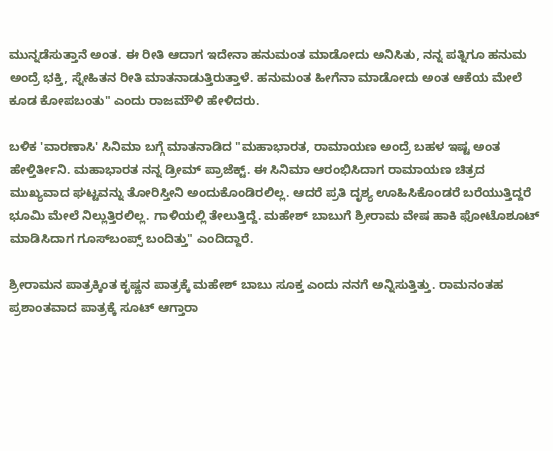ಮುನ್ನಡೆಸುತ್ತಾನೆ ಅಂತ. ಈ ರೀತಿ ಆದಾಗ ಇದೇನಾ ಹನುಮಂತ ಮಾಡೋದು ಅನಿಸಿತು, ನನ್ನ ಪತ್ನಿಗೂ ಹನುಮ ಅಂದ್ರೆ ಭಕ್ತಿ, ಸ್ನೇಹಿತನ ರೀತಿ ಮಾತನಾಡುತ್ತಿರುತ್ತಾಳೆ. ಹನುಮಂತ ಹೀಗೆನಾ ಮಾಡೋದು ಅಂತ ಆಕೆಯ ಮೇಲೆ ಕೂಡ ಕೋಪಬಂತು" ಎಂದು ರಾಜಮೌಳಿ ಹೇಳಿದರು.

ಬಳಿಕ 'ವಾರಣಾಸಿ' ಸಿನಿಮಾ ಬಗ್ಗೆ ಮಾತನಾಡಿದ "ಮಹಾಭಾರತ, ರಾಮಾಯಣ ಅಂದ್ರೆ ಬಹಳ ಇಷ್ಟ ಅಂತ ಹೇಳ್ತಿರ್ತೀನಿ. ಮಹಾಭಾರತ ನನ್ನ ಡ್ರೀಮ್ ಪ್ರಾಜೆಕ್ಟ್. ಈ ಸಿನಿಮಾ ಆರಂಭಿಸಿದಾಗ ರಾಮಾಯಣ ಚಿತ್ರದ ಮುಖ್ಯವಾದ ಘಟ್ಟವನ್ನು ತೋರಿಸ್ತೀನಿ ಅಂದುಕೊಂಡಿರಲಿಲ್ಲ. ಆದರೆ ಪ್ರತಿ ದೃಶ್ಯ ಊಹಿಸಿಕೊಂಡರೆ ಬರೆಯುತ್ತಿದ್ದರೆ ಭೂಮಿ ಮೇಲೆ ನಿಲ್ಲುತ್ತಿರಲಿಲ್ಲ. ಗಾಳಿಯಲ್ಲಿ ತೇಲುತ್ತಿದ್ದೆ. ಮಹೇಶ್ ಬಾಬುಗೆ ಶ್ರೀರಾಮ ವೇಷ ಹಾಕಿ ಫೋಟೊಶೂಟ್ ಮಾಡಿಸಿದಾಗ ಗೂಸ್‌ಬಂಪ್ಸ್ ಬಂದಿತ್ತು" ಎಂದಿದ್ದಾರೆ.

ಶ್ರೀರಾಮನ ಪಾತ್ರಕ್ಕಿಂತ ಕೃಷ್ಣನ ಪಾತ್ರಕ್ಕೆ ಮಹೇಶ್ ಬಾಬು ಸೂಕ್ತ ಎಂದು ನನಗೆ ಅನ್ನಿಸುತ್ತಿತ್ತು. ರಾಮನಂತಹ ಪ್ರಶಾಂತವಾದ ಪಾತ್ರಕ್ಕೆ ಸೂಟ್ ಆಗ್ತಾರಾ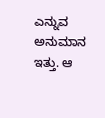ಎನ್ನುವ ಅನುಮಾನ ಇತ್ತು. ಆ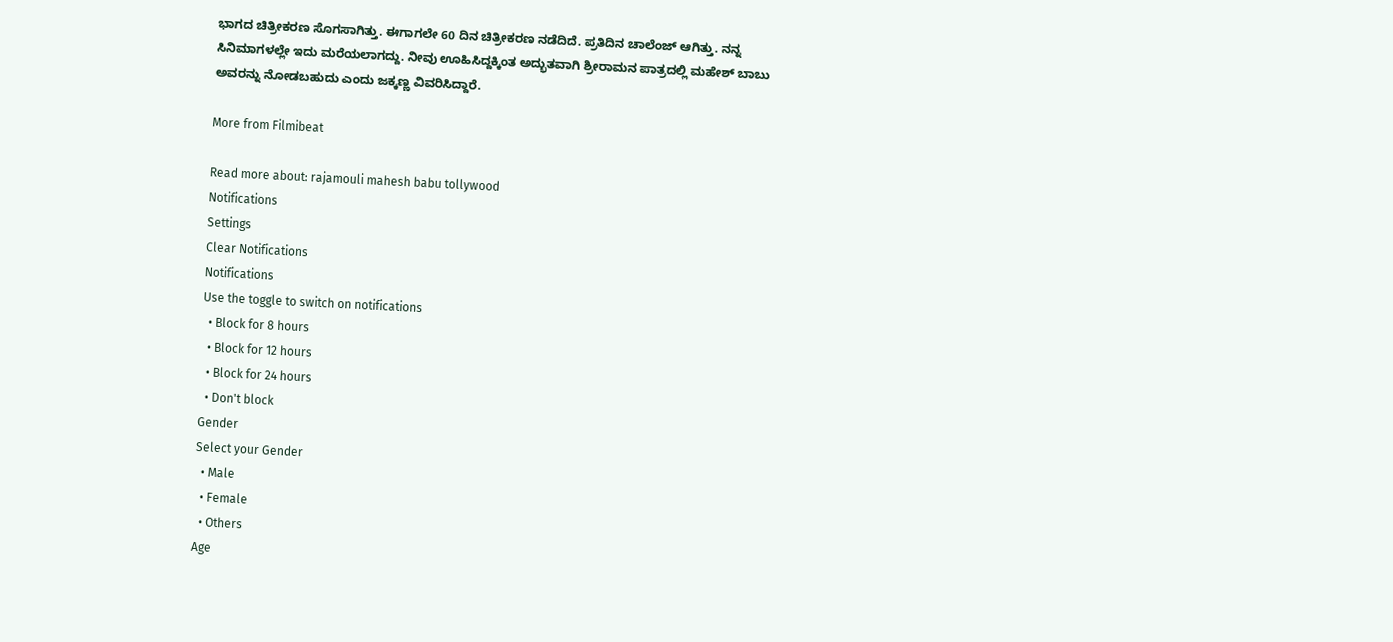ಭಾಗದ ಚಿತ್ರೀಕರಣ ಸೊಗಸಾಗಿತ್ತು. ಈಗಾಗಲೇ 60 ದಿನ ಚಿತ್ರೀಕರಣ ನಡೆದಿದೆ. ಪ್ರತಿದಿನ ಚಾಲೆಂಜ್ ಆಗಿತ್ತು. ನನ್ನ ಸಿನಿಮಾಗಳಲ್ಲೇ ಇದು ಮರೆಯಲಾಗದ್ದು. ನೀವು ಊಹಿಸಿದ್ದಕ್ಕಿಂತ ಅದ್ಭುತವಾಗಿ ಶ್ರೀರಾಮನ ಪಾತ್ರದಲ್ಲಿ ಮಹೇಶ್ ಬಾಬು ಅವರನ್ನು ನೋಡಬಹುದು ಎಂದು ಜಕ್ಕಣ್ಣ ವಿವರಿಸಿದ್ದಾರೆ.

More from Filmibeat

Read more about: rajamouli mahesh babu tollywood
Notifications
Settings
Clear Notifications
Notifications
Use the toggle to switch on notifications
  • Block for 8 hours
  • Block for 12 hours
  • Block for 24 hours
  • Don't block
Gender
Select your Gender
  • Male
  • Female
  • Others
Age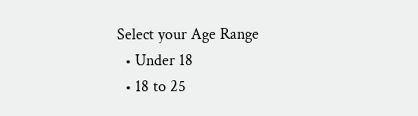Select your Age Range
  • Under 18
  • 18 to 25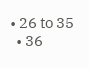• 26 to 35
  • 36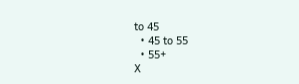to 45
  • 45 to 55
  • 55+
X